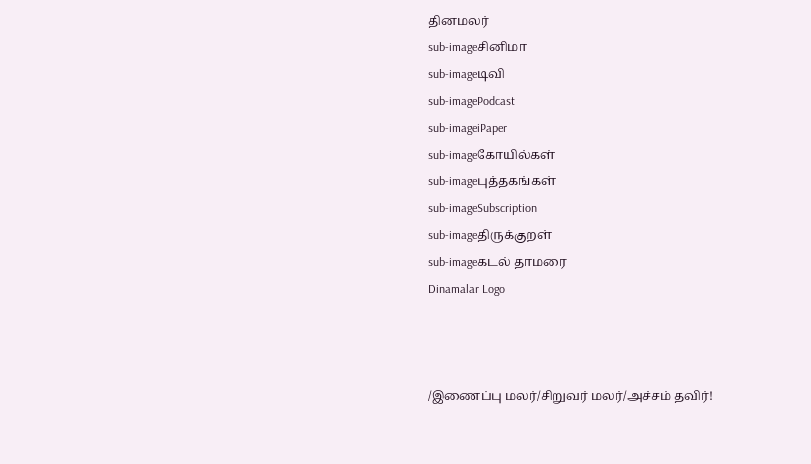தினமலர்
sub-imageசினிமா
sub-imageடிவி
sub-imagePodcast
sub-imageiPaper
sub-imageகோயில்கள்
sub-imageபுத்தகங்கள்
sub-imageSubscription
sub-imageதிருக்குறள்
sub-imageகடல் தாமரை
Dinamalar Logo



/இணைப்பு மலர்/சிறுவர் மலர்/அச்சம் தவிர்!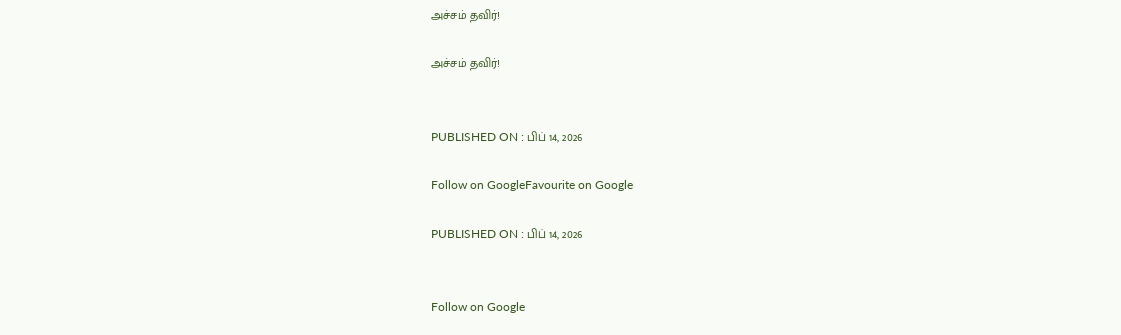அச்சம் தவிர்!

அச்சம் தவிர்!


PUBLISHED ON : பிப் 14, 2026

Follow on GoogleFavourite on Google

PUBLISHED ON : பிப் 14, 2026


Follow on Google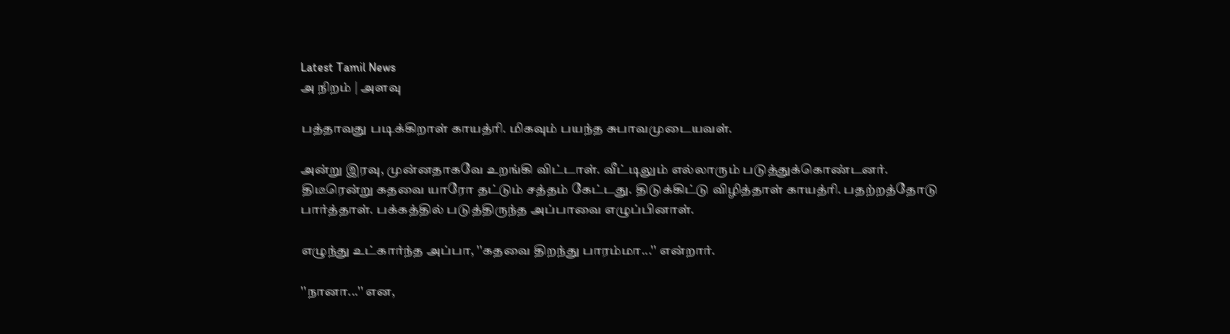Latest Tamil News
அ நிறம் | அளவு

பத்தாவது படிக்கிறாள் காயத்ரி. மிகவும் பயந்த சுபாவமுடையவள்.

அன்று இரவு, முன்னதாகவே உறங்கி விட்டாள். வீட்டிலும் எல்லாரும் படுத்துக்கொண்டனர். திடீரென்று கதவை யாரோ தட்டும் சத்தம் கேட்டது. திடுக்கிட்டு விழித்தாள் காயத்ரி. பதற்றத்தோடு பார்த்தாள். பக்கத்தில் படுத்திருந்த அப்பாவை எழுப்பினாள்.

எழுந்து உட்கார்ந்த அப்பா, ''கதவை திறந்து பாரம்மா...'' என்றார்.

''நானா...'' என,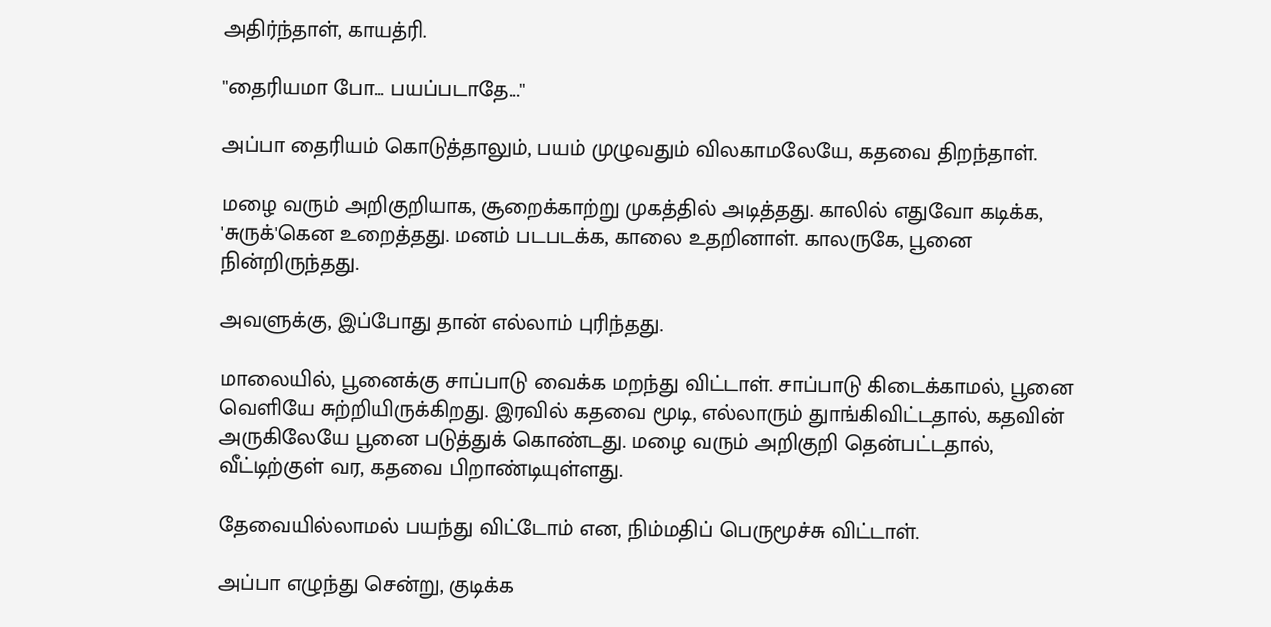அதிர்ந்தாள், காயத்ரி.

''தைரியமா போ... பயப்படாதே...''

அப்பா தைரியம் கொடுத்தாலும், பயம் முழுவதும் விலகாமலேயே, கதவை திறந்தாள்.

மழை வரும் அறிகுறியாக, சூறைக்காற்று முகத்தில் அடித்தது. காலில் எதுவோ கடிக்க, 'சுருக்'கென உறைத்தது. மனம் படபடக்க, காலை உதறினாள். காலருகே, பூனை நின்றிருந்தது.

அவளுக்கு, இப்போது தான் எல்லாம் புரிந்தது.

மாலையில், பூனைக்கு சாப்பாடு வைக்க மறந்து விட்டாள். சாப்பாடு கிடைக்காமல், பூனை வெளியே சுற்றியிருக்கிறது. இரவில் கதவை மூடி, எல்லாரும் துாங்கிவிட்டதால், கதவின் அருகிலேயே பூனை படுத்துக் கொண்டது. மழை வரும் அறிகுறி தென்பட்டதால், வீட்டிற்குள் வர, கதவை பிறாண்டியுள்ளது.

தேவையில்லாமல் பயந்து விட்டோம் என, நிம்மதிப் பெருமூச்சு விட்டாள்.

அப்பா எழுந்து சென்று, குடிக்க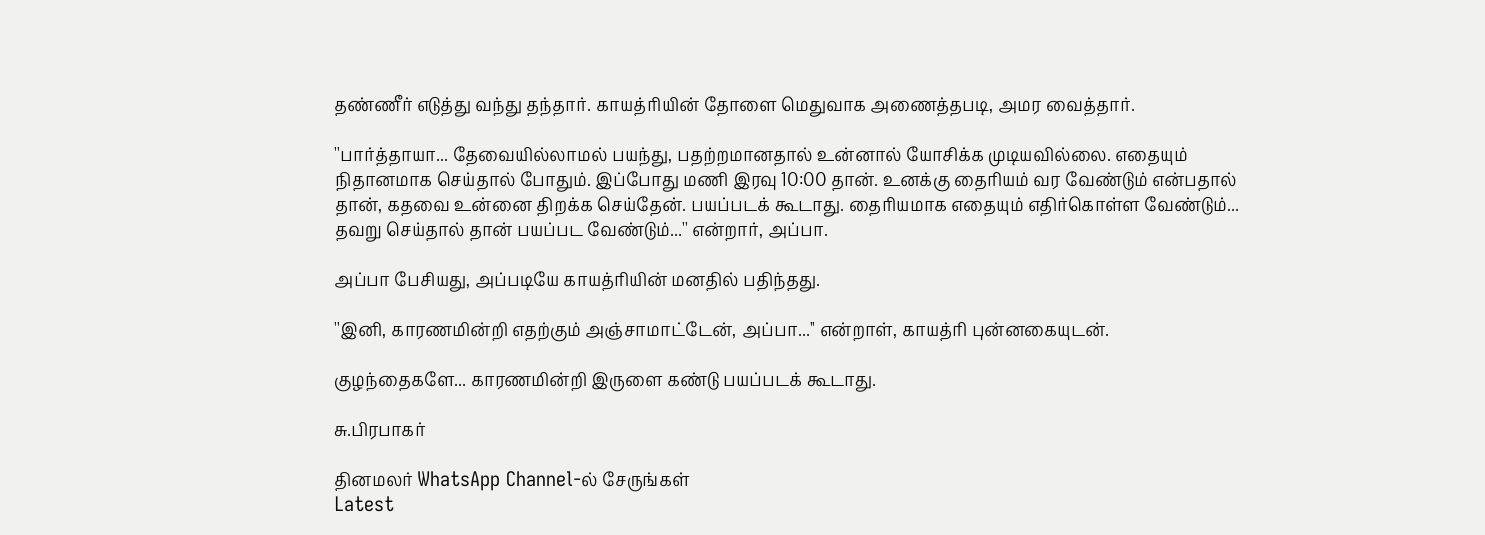தண்ணீர் எடுத்து வந்து தந்தார். காயத்ரியின் தோளை மெதுவாக அணைத்தபடி, அமர வைத்தார்.

''பார்த்தாயா... தேவையில்லாமல் பயந்து, பதற்றமானதால் உன்னால் யோசிக்க முடியவில்லை. எதையும் நிதானமாக செய்தால் போதும். இப்போது மணி இரவு 10:00 தான். உனக்கு தைரியம் வர வேண்டும் என்பதால் தான், கதவை உன்னை திறக்க செய்தேன். பயப்படக் கூடாது. தைரியமாக எதையும் எதிர்கொள்ள வேண்டும்... தவறு செய்தால் தான் பயப்பட வேண்டும்...'' என்றார், அப்பா.

அப்பா பேசியது, அப்படியே காயத்ரியின் மனதில் பதிந்தது.

''இனி, காரணமின்றி எதற்கும் அஞ்சாமாட்டேன், அப்பா...'' என்றாள், காயத்ரி புன்னகையுடன்.

குழந்தைகளே... காரணமின்றி இருளை கண்டு பயப்படக் கூடாது.

சு.பிரபாகர்

தினமலர் WhatsApp Channel-ல் சேருங்கள்
Latest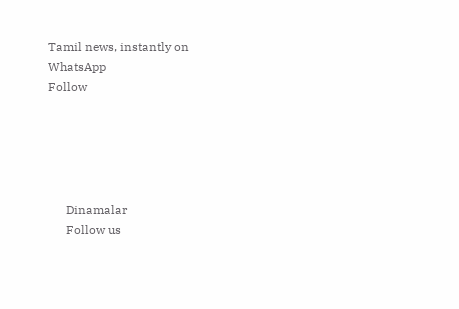Tamil news, instantly on WhatsApp
Follow





      Dinamalar
      Follow us